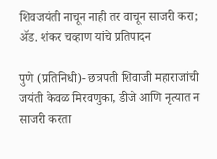शिवजयंती नाचून नाही तर वाचून साजरी करा; ॲड. शंकर चव्हाण यांचे प्रतिपादन

पुणे (प्रतिनिधी)- छत्रपती शिवाजी महाराजांची जयंती केवळ मिरवणुका, डीजे आणि नृत्यात न साजरी करता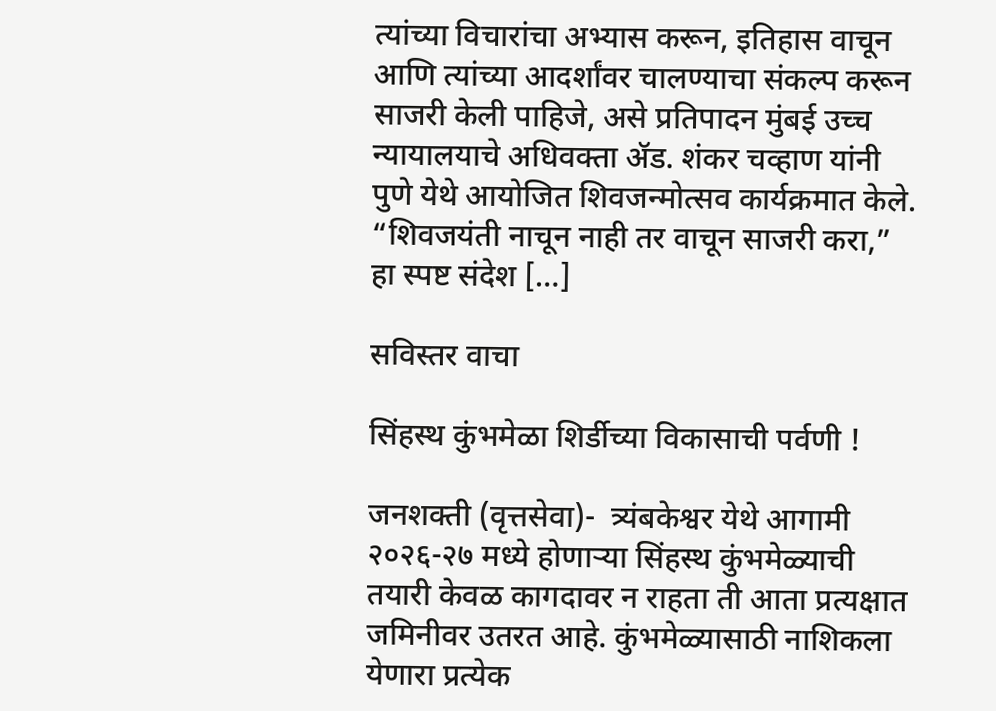त्यांच्या विचारांचा अभ्यास करून, इतिहास वाचून आणि त्यांच्या आदर्शांवर चालण्याचा संकल्प करून साजरी केली पाहिजे, असे प्रतिपादन मुंबई उच्च न्यायालयाचे अधिवक्ता ॲड. शंकर चव्हाण यांनी पुणे येथे आयोजित शिवजन्मोत्सव कार्यक्रमात केले. “शिवजयंती नाचून नाही तर वाचून साजरी करा,” हा स्पष्ट संदेश […]

सविस्तर वाचा

सिंहस्थ कुंभमेळा शिर्डीच्या विकासाची पर्वणी !

जनशक्ती (वृत्तसेवा)-  त्र्यंबकेश्वर येथे आगामी २०२६-२७ मध्ये होणाऱ्या सिंहस्थ कुंभमेळ्याची तयारी केवळ कागदावर न राहता ती आता प्रत्यक्षात जमिनीवर उतरत आहे. कुंभमेळ्यासाठी नाशिकला येणारा प्रत्येक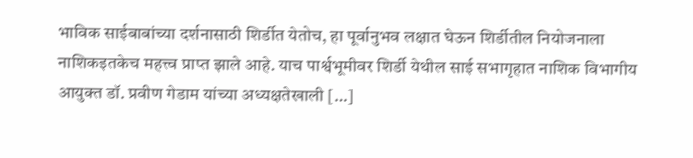भाविक साईबाबांच्या दर्शनासाठी शिर्डीत येतोच, हा पूर्वानुभव लक्षात घेऊन शिर्डीतील नियोजनाला नाशिकइतकेच महत्त्व प्राप्त झाले आहे. याच पार्श्वभूमीवर शिर्डी येथील साई सभागृहात नाशिक विभागीय आयुक्त डॉ. प्रवीण गेडाम यांच्या अध्यक्षतेखाली […]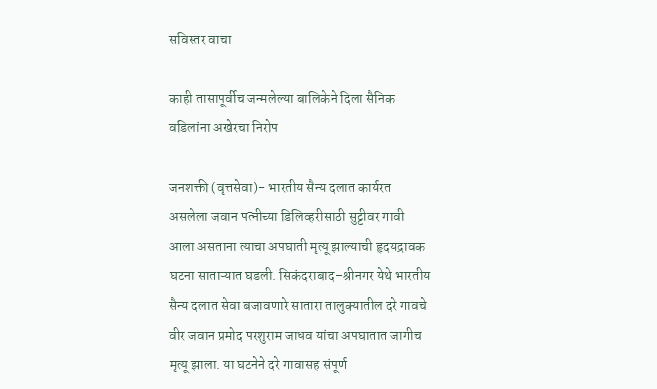सविस्तर वाचा

काही तासापूर्वीच जन्मलेल्या बालिकेने दिला सैनिक वडिलांना अखेरचा निरोप

जनशक्ती (वृत्तसेवा)- भारतीय सैन्य दलात कार्यरत असलेला जवान पत्नीच्या डिलिव्हरीसाठी सुट्टीवर गावी आला असताना त्याचा अपघाती मृत्यू झाल्याची हृदयद्रावक घटना साताऱ्यात घडली. सिकंदराबाद–श्रीनगर येथे भारतीय सैन्य दलात सेवा बजावणारे सातारा तालुक्यातील दरे गावचे वीर जवान प्रमोद परशुराम जाधव यांचा अपघातात जागीच मृत्यू झाला. या घटनेने दरे गावासह संपूर्ण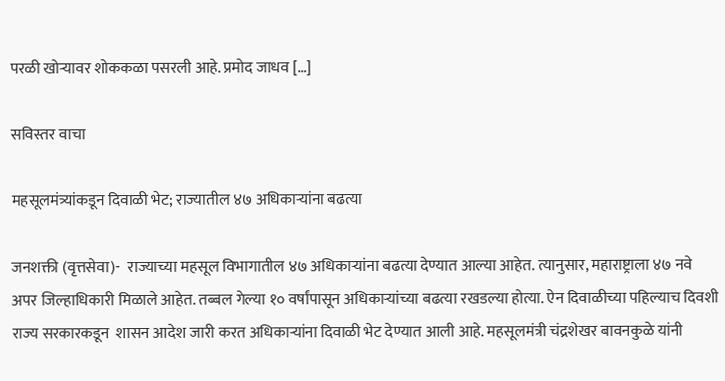परळी खोऱ्यावर शोककळा पसरली आहे. प्रमोद जाधव […]

सविस्तर वाचा

महसूलमंत्र्यांकडून दिवाळी भेट; राज्यातील ४७ अधिकाऱ्यांना बढत्या

जनशक्ती (वृत्तसेवा)-  राज्याच्या महसूल विभागातील ४७ अधिकाऱ्यांना बढत्या देण्यात आल्या आहेत. त्यानुसार, महाराष्ट्राला ४७ नवे अपर जिल्हाधिकारी मिळाले आहेत. तब्बल गेल्या १० वर्षांपासून अधिकाऱ्यांच्या बढत्या रखडल्या होत्या. ऐन दिवाळीच्या पहिल्याच दिवशी राज्य सरकारकडून  शासन आदेश जारी करत अधिकाऱ्यांना दिवाळी भेट देण्यात आली आहे. महसूलमंत्री चंद्रशेखर बावनकुळे यांनी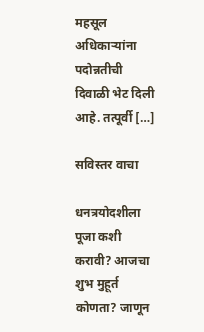महसूल अधिकाऱ्यांना पदोन्नतीची दिवाळी भेट दिली आहे. तत्पूर्वी […]

सविस्तर वाचा

धनत्रयोदशीला पूजा कशी करावी? आजचा शुभ मुहूर्त कोणता? जाणून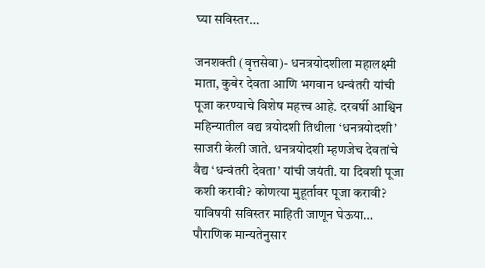घ्या सविस्तर…

जनशक्ती (वृत्तसेवा)- धनत्रयोदशीला महालक्ष्मी माता, कुबेर देवता आणि भगवान धन्वंतरी यांची पूजा करण्याचे विशेष महत्त्व आहे. दरवर्षी आश्विन महिन्यातील वद्य त्रयोदशी तिथीला ‘धनत्रयोदशी’ साजरी केली जाते. धनत्रयोदशी म्हणजेच देवतांचे वैद्य ‘धन्वंतरी देवता’ यांची जयंती. या दिवशी पूजा कशी करावी? कोणत्या मुहूर्तावर पूजा करावी? याविषयी सविस्तर माहिती जाणून घेऊया… पौराणिक मान्यतेनुसार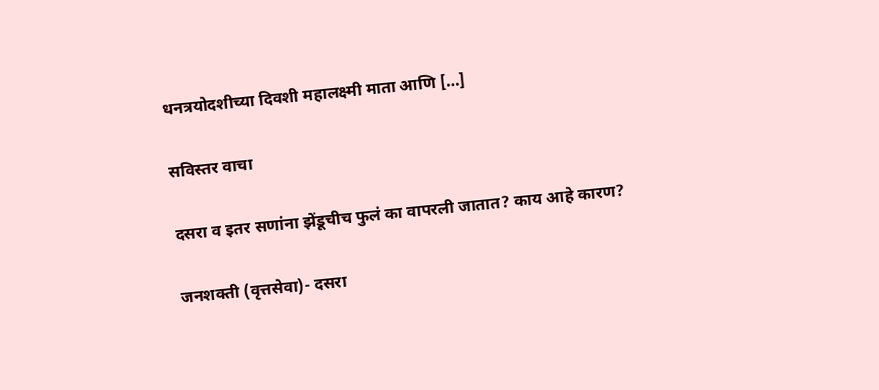धनत्रयोदशीच्या दिवशी महालक्ष्मी माता आणि […]

सविस्तर वाचा

दसरा व इतर सणांना झेंडूचीच फुलं का वापरली जातात? काय आहे कारण?

जनशक्ती (वृत्तसेवा)- दसरा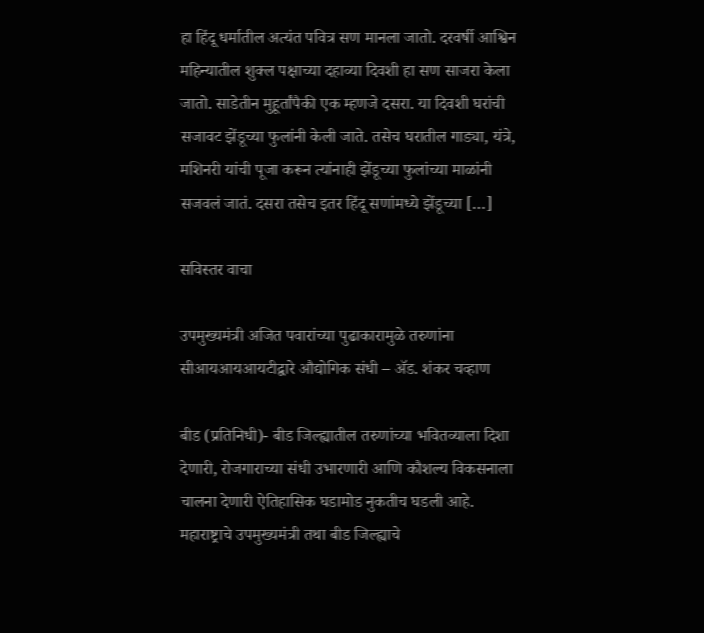हा हिंदू धर्मातील अत्यंत पवित्र सण मानला जातो. दरवर्षी आश्विन महिन्यातील शुक्ल पक्षाच्या दहाव्या दिवशी हा सण साजरा केला जातो. साडेतीन मुहूर्तांपैकी एक म्हणजे दसरा. या दिवशी घरांची सजावट झेंडूच्या फुलांनी केली जाते. तसेच घरातील गाड्या, यंत्रे, मशिनरी यांची पूजा करून त्यांनाही झेंडूच्या फुलांच्या माळांनी सजवलं जातं. दसरा तसेच इतर हिंदू सणांमध्ये झेंडूच्या […]

सविस्तर वाचा

उपमुख्यमंत्री अजित पवारांच्या पुढाकारामुळे तरुणांना सीआयआयआयटीद्वारे औद्योगिक संधी – ॲड. शंकर चव्हाण

बीड (प्रतिनिधी)- बीड जिल्ह्यातील तरुणांच्या भवितव्याला दिशा देणारी, रोजगाराच्या संधी उभारणारी आणि कौशल्य विकसनाला चालना देणारी ऐतिहासिक घडामोड नुकतीच घडली आहे. महाराष्ट्राचे उपमुख्यमंत्री तथा बीड जिल्ह्याचे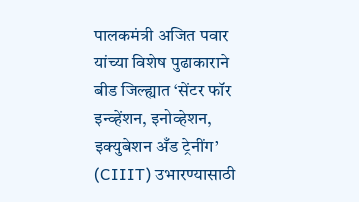पालकमंत्री अजित पवार यांच्या विशेष पुढाकाराने बीड जिल्ह्यात ‘सेंटर फॉर इन्व्हेंशन, इनोव्हेशन, इक्युबेशन अँड ट्रेनींग’ (CIIIT) उभारण्यासाठी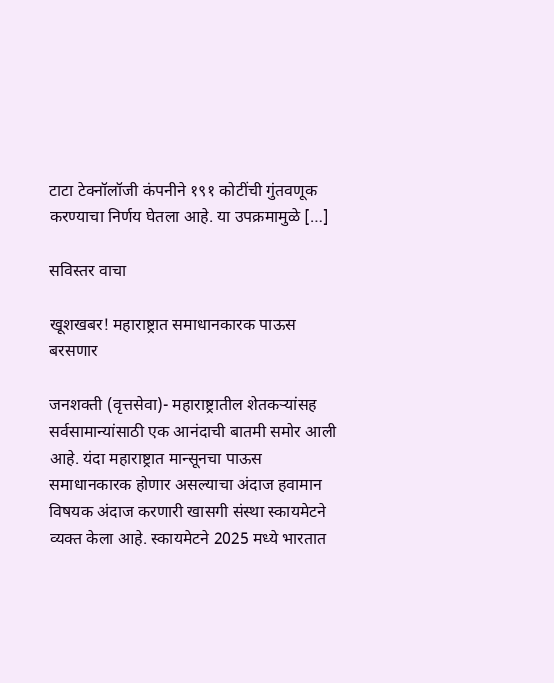टाटा टेक्नॉलॉजी कंपनीने १९१ कोटींची गुंतवणूक करण्याचा निर्णय घेतला आहे. या उपक्रमामुळे […]

सविस्तर वाचा

खूशखबर! महाराष्ट्रात समाधानकारक पाऊस बरसणार

जनशक्ती (वृत्तसेवा)- महाराष्ट्रातील शेतकऱ्यांसह सर्वसामान्यांसाठी एक आनंदाची बातमी समोर आली आहे. यंदा महाराष्ट्रात मान्सूनचा पाऊस समाधानकारक होणार असल्याचा अंदाज हवामान विषयक अंदाज करणारी खासगी संस्था स्कायमेटने व्यक्त केला आहे. स्कायमेटने 2025 मध्ये भारतात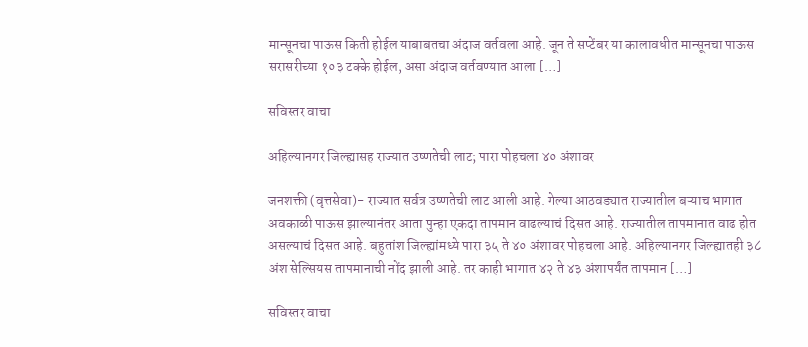मान्सूनचा पाऊस किती होईल याबाबतचा अंदाज वर्तवला आहे. जून ते सप्टेंबर या कालावधीत मान्सूनचा पाऊस सरासरीच्या १०३ टक्के होईल, असा अंदाज वर्तवण्यात आला […]

सविस्तर वाचा

अहिल्यानगर जिल्ह्यासह राज्यात उष्णतेची लाट; पारा पोहचला ४० अंशावर

जनशक्ती (वृत्तसेवा)- राज्यात सर्वत्र उष्णतेची लाट आली आहे. गेल्या आठवड्यात राज्यातील बऱ्याच भागात अवकाळी पाऊस झाल्यानंतर आता पुन्हा एकदा तापमान वाढल्याचं दिसत आहे. राज्यातील तापमानात वाढ होत असल्याचं दिसत आहे. बहुतांश जिल्ह्यांमध्ये पारा ३५ ते ४० अंशावर पोहचला आहे. अहिल्यानगर जिल्ह्यातही ३८ अंश सेल्सियस तापमानाची नोंद झाली आहे. तर काही भागात ४२ ते ४३ अंशापर्यंत तापमान […]

सविस्तर वाचा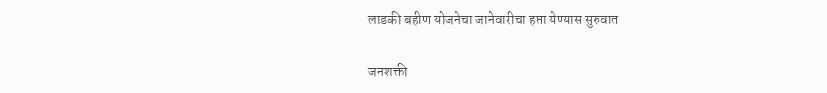लाडकी बहीण योजनेचा जानेवारीचा हप्ता येण्यास सुरुवात

जनशक्ती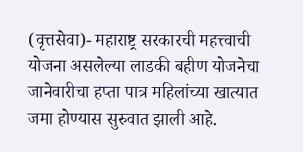(वृत्तसेवा)- महाराष्ट्र सरकारची महत्त्वाची योजना असलेल्या लाडकी बहीण योजनेचा जानेवारीचा हप्ता पात्र महिलांच्या खात्यात जमा होण्यास सुरुवात झाली आहे.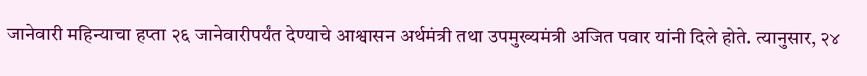जानेवारी महिन्याचा हप्ता २६ जानेवारीपर्यंत देण्याचे आश्वासन अर्थमंत्री तथा उपमुख्यमंत्री अजित पवार यांनी दिले होते. त्यानुसार, २४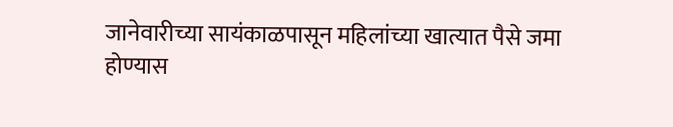जानेवारीच्या सायंकाळपासून महिलांच्या खात्यात पैसे जमा होण्यास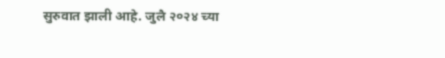सुरुवात झाली आहे. जुलै २०२४ च्या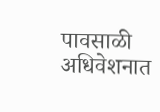पावसाळी अधिवेशनात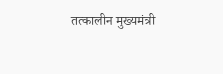तत्कालीन मुख्यमंत्री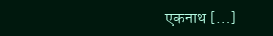एकनाथ […]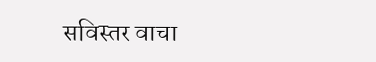सविस्तर वाचा